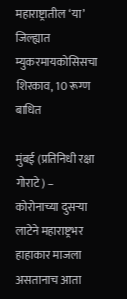महाराष्ट्रातील ‘या’ जिल्ह्यात म्युकरमायकोसिसचा शिरकाव, 10 रूग्ण बाधित

मुंबई (प्रतिनिधी रक्षा गोराटे) – कोरोनाच्या दुसऱ्या लाटेने महाराष्ट्रभर हाहाकार माजला असतानाच आता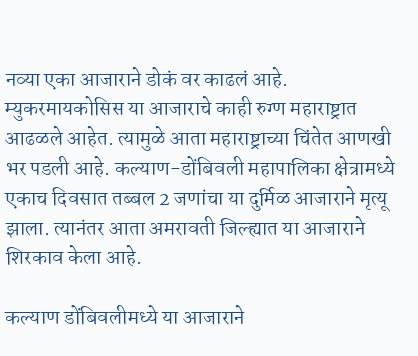नव्या एका आजाराने डोकं वर काढलं आहे. म्युकरमायकोसिस या आजाराचे काही रुग्ण महाराष्ट्रात आढळले आहेत. त्यामुळे आता महाराष्ट्राच्या चिंतेत आणखी भर पडली आहे. कल्याण-डोंबिवली महापालिका क्षेत्रामध्ये एकाच दिवसात तब्बल 2 जणांचा या दुर्मिळ आजाराने मृत्यू झाला. त्यानंतर आता अमरावती जिल्ह्यात या आजाराने शिरकाव केला आहे.

कल्याण डोंबिवलीमध्ये या आजाराने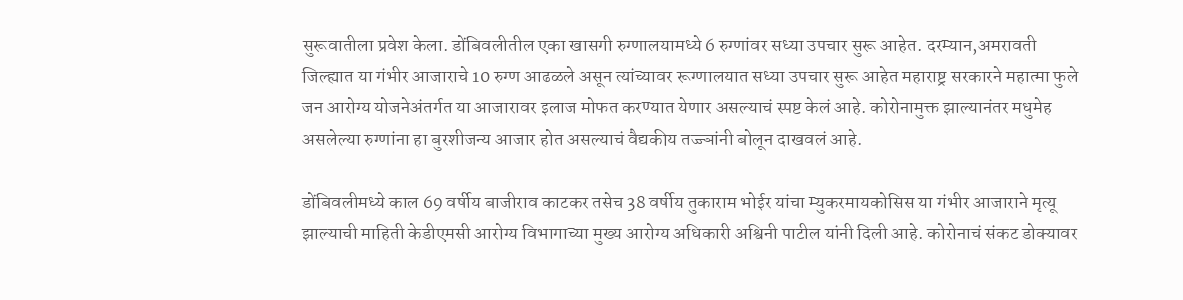सुरूवातीला प्रवेश केला. डोंबिवलीतील एका खासगी रुग्णालयामध्ये 6 रुग्णांवर सध्या उपचार सुरू आहेत. दरम्यान,अमरावती जिल्ह्यात या गंभीर आजाराचे 10 रुग्ण आढळले असून त्यांच्यावर रूग्णालयात सध्या उपचार सुरू आहेत महाराष्ट्र सरकारने महात्मा फुले जन आरोग्य योजनेअंतर्गत या आजारावर इलाज मोफत करण्यात येणार असल्याचं स्पष्ट केलं आहे. कोरोनामुक्त झाल्यानंतर मधुमेह असलेल्या रुग्णांना हा बुरशीजन्य आजार होत असल्याचं वैद्यकीय तज्ज्ञांनी बोलून दाखवलं आहे.

डोंबिवलीमध्ये काल 69 वर्षीय बाजीराव काटकर तसेच 38 वर्षीय तुकाराम भोईर यांचा म्युकरमायकोसिस या गंभीर आजाराने मृत्यू झाल्याची माहिती केडीएमसी आरोग्य विभागाच्या मुख्य आरोग्य अधिकारी अश्विनी पाटील यांनी दिली आहे. कोरोनाचं संकट डोक्यावर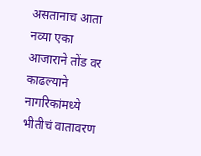असतानाच आता नव्या एका आजाराने तोंड वर काढल्याने नागरिकांमध्ये भीतीचं वातावरण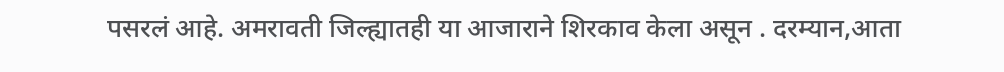पसरलं आहे. अमरावती जिल्ह्यातही या आजाराने शिरकाव केला असून . दरम्यान,आता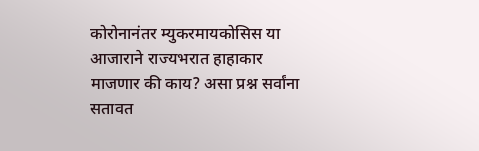कोरोनानंतर म्युकरमायकोसिस या आजाराने राज्यभरात हाहाकार माजणार की काय? असा प्रश्न सर्वांना सतावत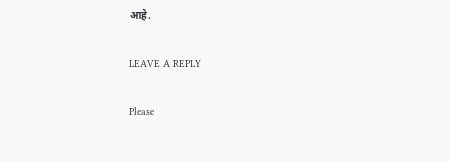आहे.

LEAVE A REPLY

Please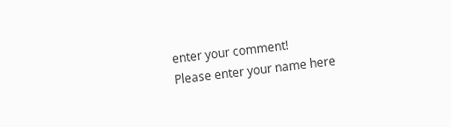enter your comment!
Please enter your name here